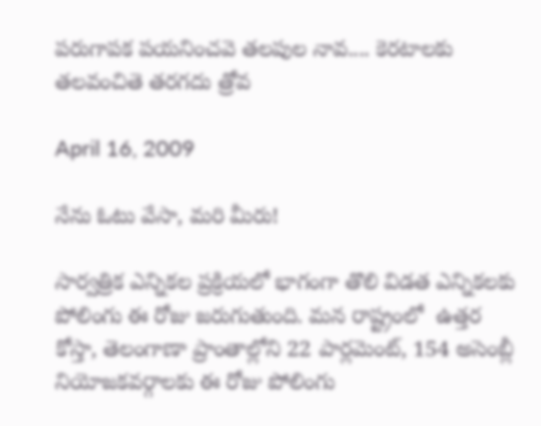పరుగాపక పయనించవె తలపుల నావ.... కెరటాలకు తలవంచితె తరగదు త్రోవ

April 16, 2009

నేను ఓటు వేసా, మరి మీరు!

సార్వత్రిక ఎన్నికల ప్రక్రియలో భాగంగా తొలి విడత ఎన్నికలకు పోలింగు ఈ రోజు జరుగుతుంది. మన రాష్ట్రంలో  ఉత్తర కోస్తా, తెలంగాణా ప్రాంతాల్లోని 22 పార్లమెంట్, 154 అసెంబ్లీ నియోజకవర్గాలకు ఈ రోజు పోలింగు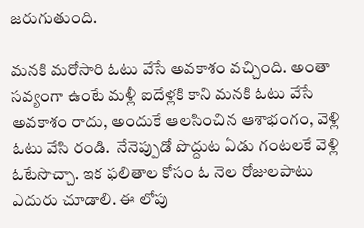జరుగుతుంది.

మనకి మరోసారి ఓటు వేసే అవకాశం వచ్చింది. అంతా సవ్యంగా ఉంటే మళ్లీ ఐదేళ్లకి కాని మనకి ఓటు వేసే అవకాశం రాదు, అందుకే ఆలసించిన ఆశాభంగం, వెళ్లి ఓటు వేసి రండి.  నేనెప్పుడో పొద్దుట ఏడు గంటలకే వెళ్లి ఓటేసొచ్చా. ఇక ఫలితాల కోసం ఓ నెల రోజులపాటు ఎదురు చూడాలి. ఈ లోపు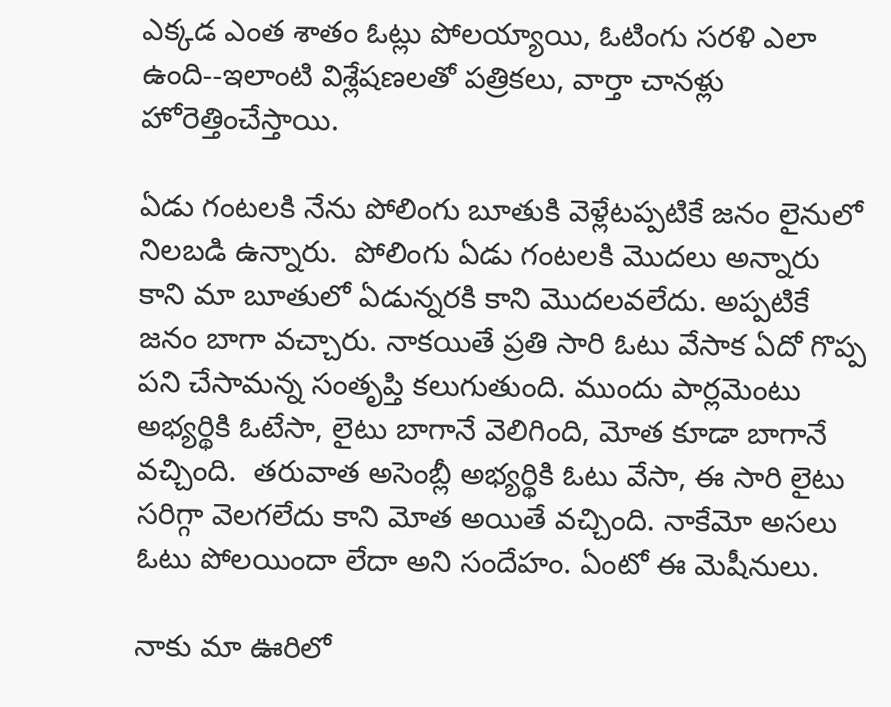ఎక్కడ ఎంత శాతం ఓట్లు పోలయ్యాయి, ఓటింగు సరళి ఎలా ఉంది--ఇలాంటి విశ్లేషణలతో పత్రికలు, వార్తా చానళ్లు హోరెత్తించేస్తాయి.

ఏడు గంటలకి నేను పోలింగు బూతుకి వెళ్లేటప్పటికే జనం లైనులో నిలబడి ఉన్నారు.  పోలింగు ఏడు గంటలకి మొదలు అన్నారు కాని మా బూతులో ఏడున్నరకి కాని మొదలవలేదు. అప్పటికే జనం బాగా వచ్చారు. నాకయితే ప్రతి సారి ఓటు వేసాక ఏదో గొప్ప పని చేసామన్న సంతృప్తి కలుగుతుంది. ముందు పార్లమెంటు అభ్యర్థికి ఓటేసా, లైటు బాగానే వెలిగింది, మోత కూడా బాగానే వచ్చింది.  తరువాత అసెంబ్లీ అభ్యర్థికి ఓటు వేసా, ఈ సారి లైటు సరిగ్గా వెలగలేదు కాని మోత అయితే వచ్చింది. నాకేమో అసలు ఓటు పోలయిందా లేదా అని సందేహం. ఏంటో ఈ మెషీనులు.

నాకు మా ఊరిలో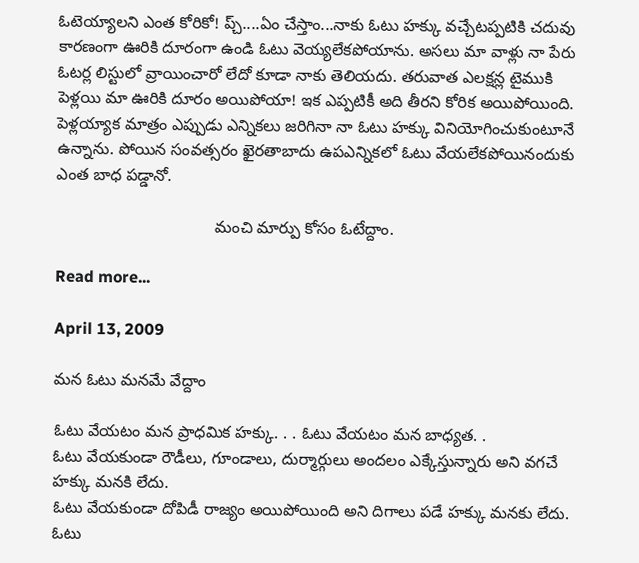ఓటెయ్యాలని ఎంత కోరికో! ప్చ్....ఏం చేస్తాం...నాకు ఓటు హక్కు వచ్చేటప్పటికి చదువు కారణంగా ఊరికి దూరంగా ఉండి ఓటు వెయ్యలేకపోయాను. అసలు మా వాళ్లు నా పేరు ఓటర్ల లిస్టులో వ్రాయించారో లేదో కూడా నాకు తెలియదు. తరువాత ఎలక్షన్ల టైముకి పెళ్లయి మా ఊరికి దూరం అయిపోయా! ఇక ఎప్పటికీ అది తీరని కోరిక అయిపోయింది. పెళ్లయ్యాక మాత్రం ఎప్పుడు ఎన్నికలు జరిగినా నా ఓటు హక్కు వినియోగించుకుంటూనే ఉన్నాను. పోయిన సంవత్సరం ఖైరతాబాదు ఉపఎన్నికలో ఓటు వేయలేకపోయినందుకు ఎంత బాధ పడ్డానో.

                                   మంచి మార్పు కోసం ఓటేద్దాం.

Read more...

April 13, 2009

మన ఓటు మనమే వేద్దాం

ఓటు వేయటం మన ప్రాధమిక హక్కు. . . ఓటు వేయటం మన బాధ్యత. .
ఓటు వేయకుండా రౌడీలు, గూండాలు, దుర్మార్గులు అందలం ఎక్కేస్తున్నారు అని వగచే హక్కు మనకి లేదు.
ఓటు వేయకుండా దోపిడీ రాజ్యం అయిపోయింది అని దిగాలు పడే హక్కు మనకు లేదు.
ఓటు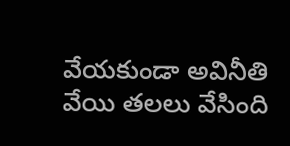వేయకుండా అవినీతి వేయి తలలు వేసింది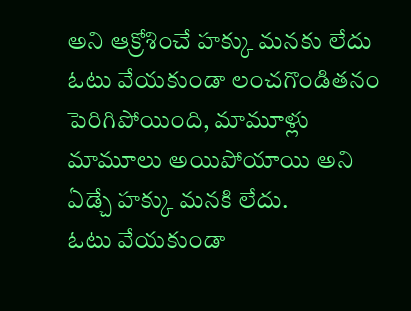అని ఆక్రోశించే హక్కు మనకు లేదు
ఓటు వేయకుండా లంచగొండితనం పెరిగిపోయింది, మామూళ్లు మామూలు అయిపోయాయి అని ఏడ్చే హక్కు మనకి లేదు.
ఓటు వేయకుండా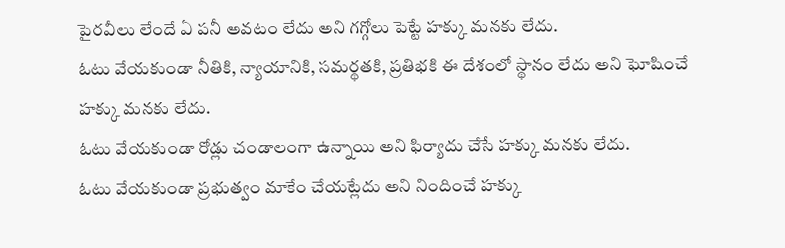పైరవీలు లేందే ఏ పనీ అవటం లేదు అని గగ్గోలు పెట్టే హక్కు మనకు లేదు.
ఓటు వేయకుండా నీతికి, న్యాయానికి, సమర్థతకి, ప్రతిభకి ఈ దేశంలో స్థానం లేదు అని ఘోషించే హక్కు మనకు లేదు.
ఓటు వేయకుండా రోడ్లు చండాలంగా ఉన్నాయి అని ఫిర్యాదు చేసే హక్కు మనకు లేదు.
ఓటు వేయకుండా ప్రభుత్వం మాకేం చేయట్లేదు అని నిందించే హక్కు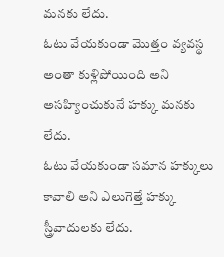మనకు లేదు.
ఓటు వేయకుండా మొత్తం వ్యవస్థ అంతా కుళ్లిపోయింది అని అసహ్యించుకునే హక్కు మనకు లేదు.
ఓటు వేయకుండా సమాన హక్కులు కావాలి అని ఎలుగెత్తే హక్కు స్త్రీవాదులకు లేదు.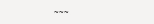~~~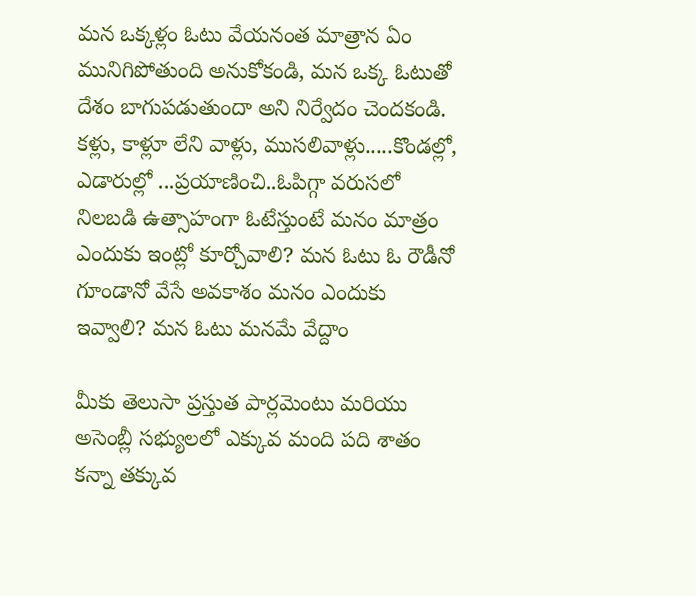మన ఒక్కళ్లం ఓటు వేయనంత మాత్రాన ఏం మునిగిపోతుంది అనుకోకండి, మన ఒక్క ఓటుతో దేశం బాగుపడుతుందా అని నిర్వేదం చెందకండి. కళ్లు, కాళ్లూ లేని వాళ్లు, ముసలివాళ్లు.....కొండల్లో, ఎడారుల్లో ...ప్రయాణించి..ఓపిగ్గా వరుసలో నిలబడి ఉత్సాహంగా ఓటేస్తుంటే మనం మాత్రం ఎందుకు ఇంట్లో కూర్చోవాలి? మన ఓటు ఓ రౌడీనో గూండానో వేసే అవకాశం మనం ఎందుకు ఇవ్వాలి? మన ఓటు మనమే వేద్దాం

మీకు తెలుసా ప్రస్తుత పార్లమెంటు మరియు అసెంబ్లీ సభ్యులలో ఎక్కువ మంది పది శాతం కన్నా తక్కువ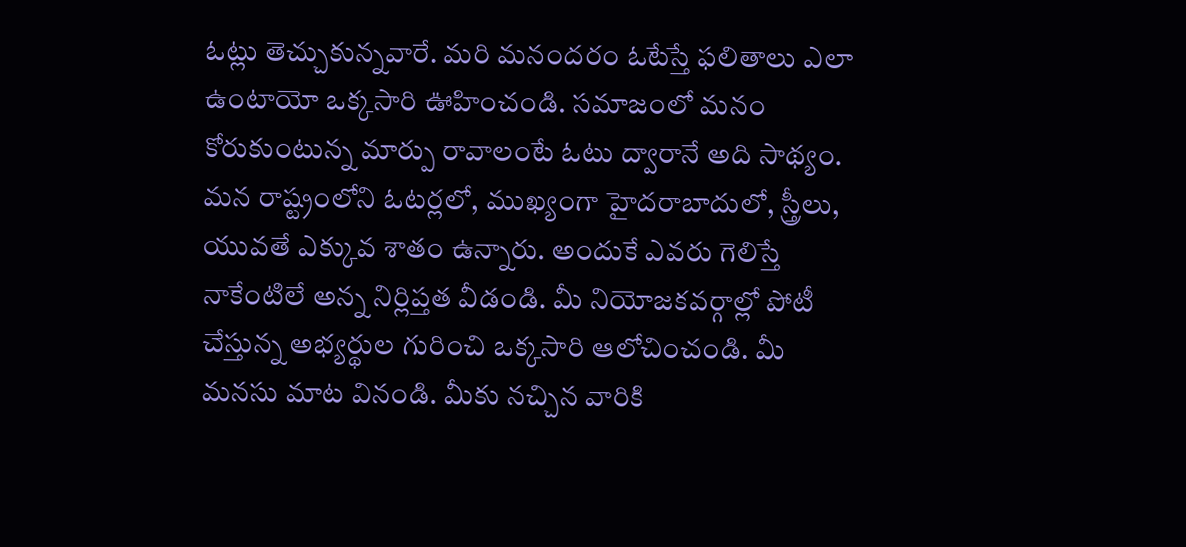ఓట్లు తెచ్చుకున్నవారే. మరి మనందరం ఓటేస్తే ఫలితాలు ఎలా ఉంటాయో ఒక్కసారి ఊహించండి. సమాజంలో మనం కోరుకుంటున్న మార్పు రావాలంటే ఓటు ద్వారానే అది సాథ్యం. మన రాష్ట్రంలోని ఓటర్లలో, ముఖ్యంగా హైదరాబాదులో, స్త్రీలు, యువతే ఎక్కువ శాతం ఉన్నారు. అందుకే ఎవరు గెలిస్తే నాకేంటిలే అన్న నిర్లిప్తత వీడండి. మీ నియోజకవర్గాల్లో పోటీ చేస్తున్న అభ్యర్థుల గురించి ఒక్కసారి ఆలోచించండి. మీ మనసు మాట వినండి. మీకు నచ్చిన వారికి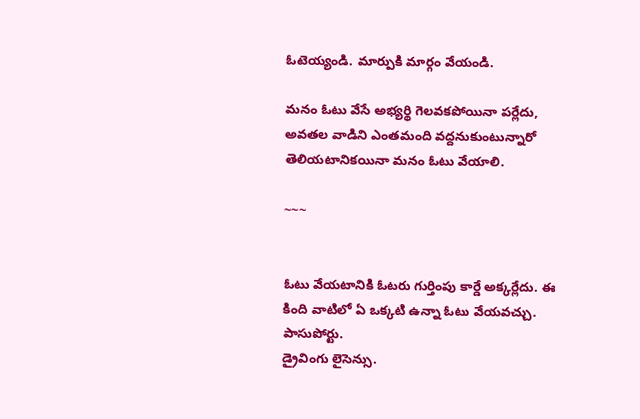ఓటెయ్యండి. మార్పుకి మార్గం వేయండి.

మనం ఓటు వేసే అభ్యర్థి గెలవకపోయినా పర్లేదు, అవతల వాడిని ఎంతమంది వద్దనుకుంటున్నారో తెలియటానికయినా మనం ఓటు వేయాలి.

~~~


ఓటు వేయటానికి ఓటరు గుర్తింపు కార్డే అక్కర్లేదు. ఈ కింది వాటిలో ఏ ఒక్కటి ఉన్నా ఓటు వేయవచ్చు.
పాసుపోర్టు.
డ్రైవింగు లైసెన్సు.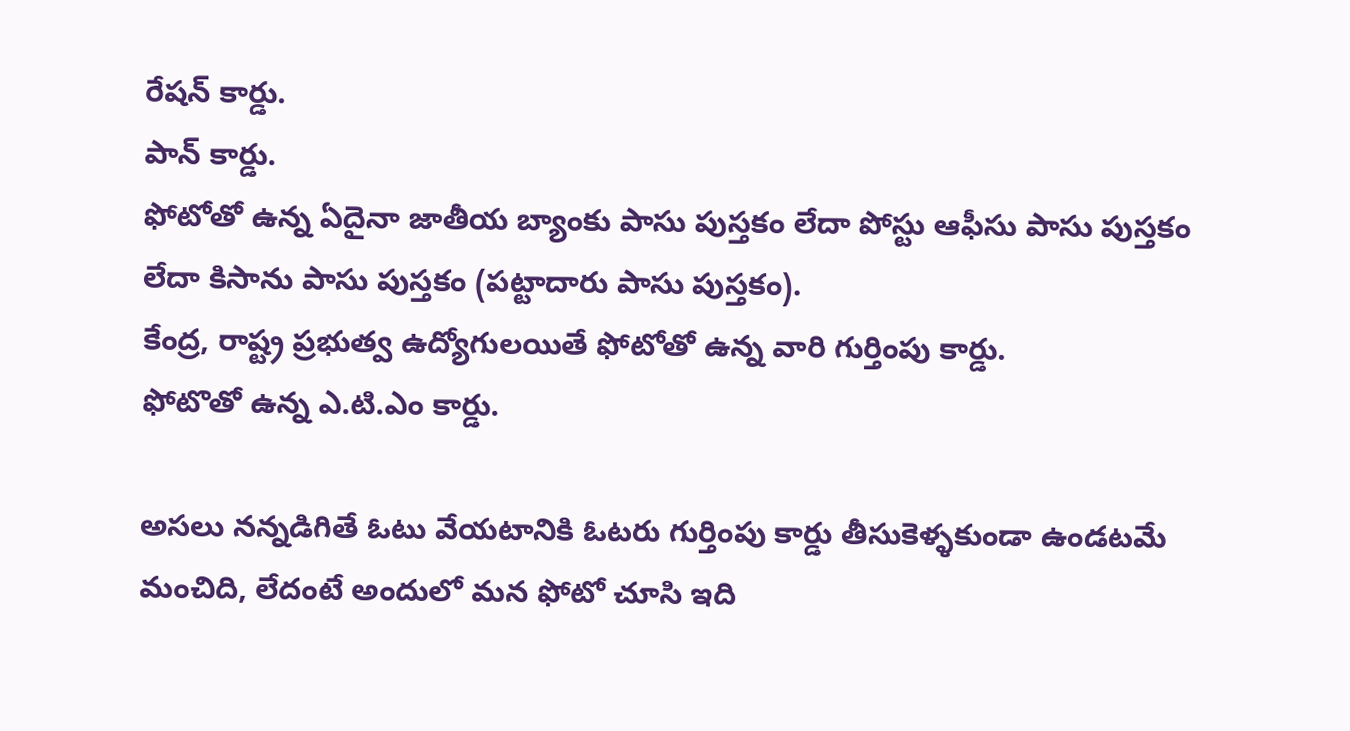రేషన్ కార్డు.
పాన్ కార్డు.
ఫోటోతో ఉన్న ఏదైనా జాతీయ బ్యాంకు పాసు పుస్తకం లేదా పోస్టు ఆఫీసు పాసు పుస్తకం లేదా కిసాను పాసు పుస్తకం (పట్టాదారు పాసు పుస్తకం).
కేంద్ర, రాష్ట్ర ప్రభుత్వ ఉద్యోగులయితే ఫోటోతో ఉన్న వారి గుర్తింపు కార్డు.
ఫోటొతో ఉన్న ఎ.టి.ఎం కార్డు.

అసలు నన్నడిగితే ఓటు వేయటానికి ఓటరు గుర్తింపు కార్డు తీసుకెళ్ళకుండా ఉండటమే మంచిది, లేదంటే అందులో మన ఫోటో చూసి ఇది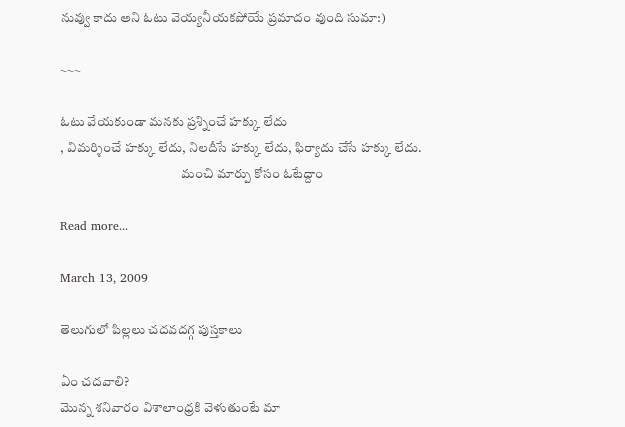నువ్వు కాదు అని ఓటు వెయ్యనీయకపోయే ప్రమాదం వుంది సుమా:)

~~~

ఓటు వేయకుండా మనకు ప్రశ్నించే హక్కు లేదు
, విమర్శించే హక్కు లేదు, నిలదీసే హక్కు లేదు, ఫిర్యాదు చేసే హక్కు లేదు.
                                              మంచి మార్పు కోసం ఓటేద్దాం

Read more...

March 13, 2009

తెలుగులో పిల్లలు చదవదగ్గ పుస్తకాలు

ఏం చదవాలి?
మొన్న శనివారం విశాలాంధ్రకి వెళుతుంటే మా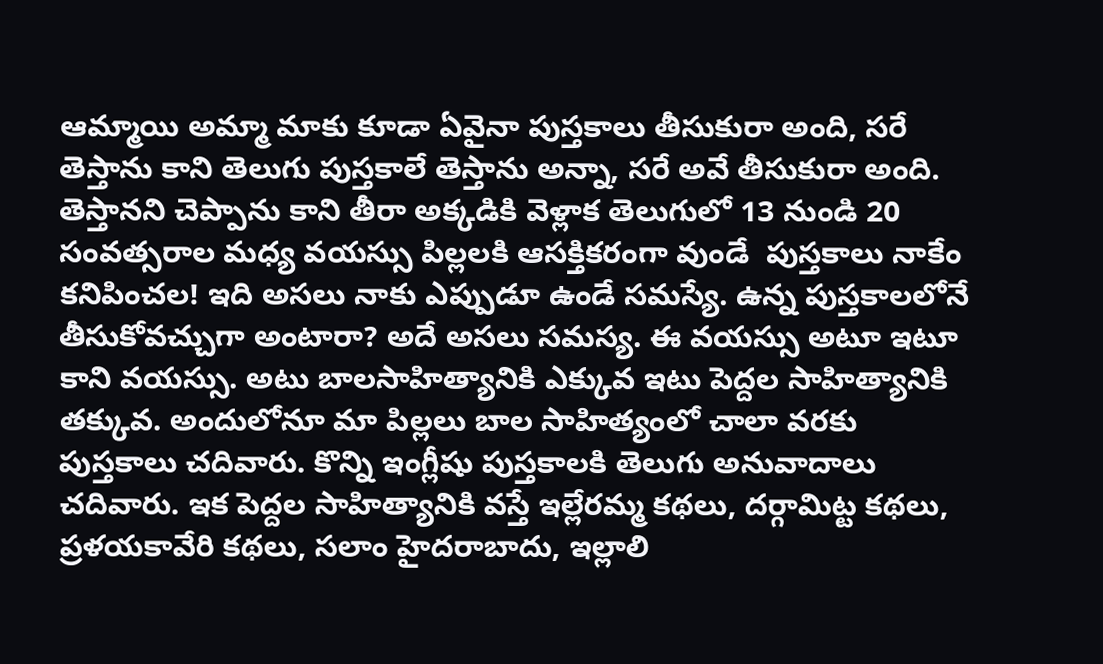ఆమ్మాయి అమ్మా మాకు కూడా ఏవైనా పుస్తకాలు తీసుకురా అంది, సరే తెస్తాను కాని తెలుగు పుస్తకాలే తెస్తాను అన్నా, సరే అవే తీసుకురా అంది. తెస్తానని చెప్పాను కాని తీరా అక్కడికి వెళ్లాక తెలుగులో 13 నుండి 20 సంవత్సరాల మధ్య వయస్సు పిల్లలకి ఆసక్తికరంగా వుండే  పుస్తకాలు నాకేం కనిపించల! ఇది అసలు నాకు ఎప్పుడూ ఉండే సమస్యే. ఉన్న పుస్తకాలలోనే తీసుకోవచ్చుగా అంటారా? అదే అసలు సమస్య. ఈ వయస్సు అటూ ఇటూ కాని వయస్సు. అటు బాలసాహిత్యానికి ఎక్కువ ఇటు పెద్దల సాహిత్యానికి తక్కువ. అందులోనూ మా పిల్లలు బాల సాహిత్యంలో చాలా వరకు పుస్తకాలు చదివారు. కొన్ని ఇంగ్లీషు పుస్తకాలకి తెలుగు అనువాదాలు చదివారు. ఇక పెద్దల సాహిత్యానికి వస్తే ఇల్లేరమ్మ కథలు, దర్గామిట్ట కథలు, ప్రళయకావేరి కథలు, సలాం హైదరాబాదు, ఇల్లాలి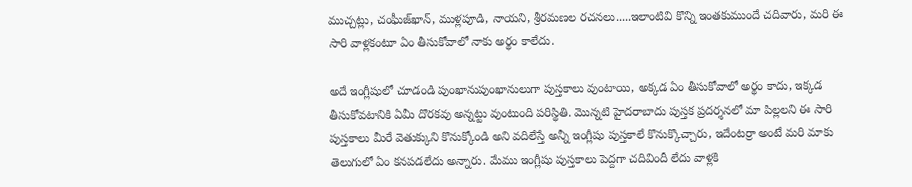ముచ్చట్లు, చంఘీజ్‌ఖాన్, ముళ్లపూడి, నాయని, శ్రీరమణల రచనలు.....ఇలాంటివి కొన్ని ఇంతకుముందే చదివారు, మరి ఈ సారి వాళ్లకంటూ ఏం తీసుకోవాలో నాకు అర్థం కాలేదు.

అదే ఇంగ్లీషులో చూడండి పుంఖానుపుంఖానులుగా పుస్తకాలు వుంటాయి, అక్కడ ఏం తీసుకోవాలో అర్థం కాదు, ఇక్కడ తీసుకోవటానికి ఏమీ దొరకవు అన్నట్టు వుంటుంది పరిస్థితి. మొన్నటి హైదరాబాదు పుస్తక ప్రదర్శనలో మా పిల్లలని ఈ సారి పుస్తకాలు మీరే వెతుక్కుని కొనుక్కోండి అని వదిలేస్తే అన్నీ ఇంగ్లీషు పుస్తకాలే కొనుక్కొచ్చారు, ఇదేంటర్రా అంటే మరి మాకు తెలుగులో ఏం కనపడలేదు అన్నారు. మేము ఇంగ్లీషు పుస్తకాలు పెద్దగా చదివిందీ లేదు వాళ్లకి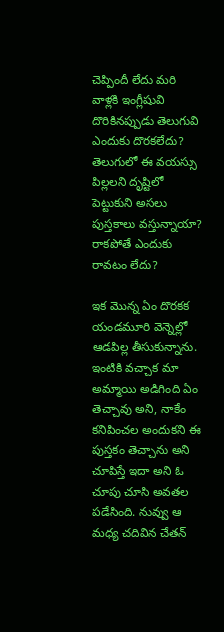చెప్పిందీ లేదు మరి వాళ్లకి ఇంగ్లీషువి దొరికినప్పుడు తెలుగువి ఎందుకు దొరకలేదు? తెలుగులో ఈ వయస్సు పిల్లలని దృష్టిలో పెట్టుకుని అసలు పుస్తకాలు వస్తున్నాయా? రాకపోతే ఎందుకు రావటం లేదు?

ఇక మొన్న ఏం దొరకక యండమూరి వెన్నెల్లో ఆడపిల్ల తీసుకున్నాను. ఇంటికి వచ్చాక మా అమ్మాయి అడిగింది ఏం తెచ్చావు అని, నాకేం కనిపించల అందుకని ఈ పుస్తకం తెచ్చాను అని చూపిస్తే ఇదా అని ఓ చూపు చూసి అవతల పడేసింది. నువ్వు ఆ మధ్య చదివిన చేతన్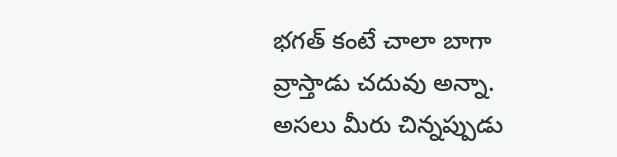భగత్ కంటే చాలా బాగా వ్రాస్తాడు చదువు అన్నా. అసలు మీరు చిన్నప్పుడు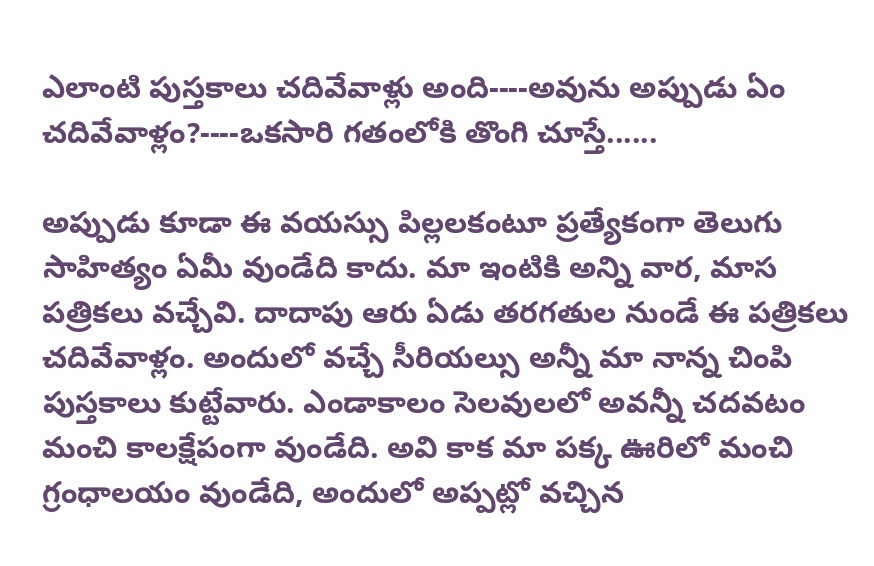ఎలాంటి పుస్తకాలు చదివేవాళ్లు అంది----అవును అప్పుడు ఏం చదివేవాళ్లం?----ఒకసారి గతంలోకి తొంగి చూస్తే......

అప్పుడు కూడా ఈ వయస్సు పిల్లలకంటూ ప్రత్యేకంగా తెలుగు సాహిత్యం ఏమీ వుండేది కాదు. మా ఇంటికి అన్ని వార, మాస పత్రికలు వచ్చేవి. దాదాపు ఆరు ఏడు తరగతుల నుండే ఈ పత్రికలు చదివేవాళ్లం. అందులో వచ్చే సీరియల్సు అన్నీ మా నాన్న చింపి పుస్తకాలు కుట్టేవారు. ఎండాకాలం సెలవులలో అవన్నీ చదవటం మంచి కాలక్షేపంగా వుండేది. అవి కాక మా పక్క ఊరిలో మంచి గ్రంధాలయం వుండేది, అందులో అప్పట్లో వచ్చిన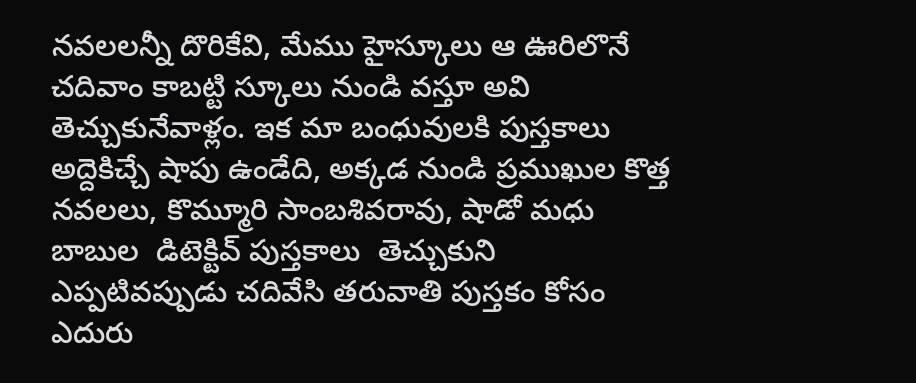నవలలన్నీ దొరికేవి, మేము హైస్కూలు ఆ ఊరిలొనే చదివాం కాబట్టి స్కూలు నుండి వస్తూ అవి తెచ్చుకునేవాళ్లం. ఇక మా బంధువులకి పుస్తకాలు అద్దెకిచ్చే షాపు ఉండేది, అక్కడ నుండి ప్రముఖుల కొత్త నవలలు, కొమ్మూరి సాంబశివరావు, షాడో మధు బాబుల  డిటెక్టివ్ పుస్తకాలు  తెచ్చుకుని  ఎప్పటివప్పుడు చదివేసి తరువాతి పుస్తకం కోసం ఎదురు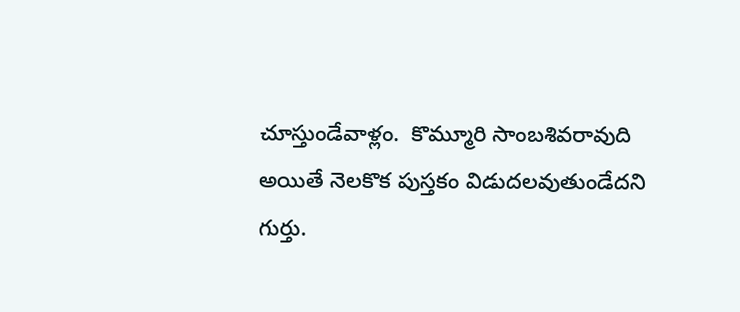చూస్తుండేవాళ్లం.  కొమ్మూరి సాంబశివరావుది అయితే నెలకొక పుస్తకం విడుదలవుతుండేదని గుర్తు.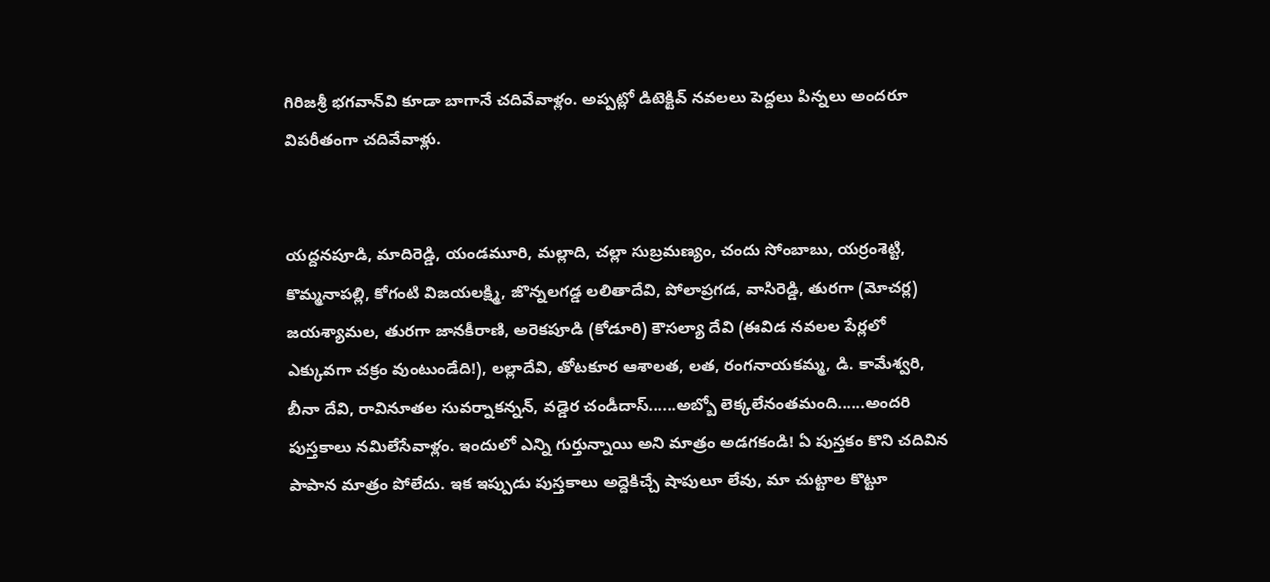గిరిజశ్రీ భగవాన్‌వి కూడా బాగానే చదివేవాళ్లం. అప్పట్లో డిటెక్టివ్ నవలలు పెద్దలు పిన్నలు అందరూ విపరీతంగా చదివేవాళ్లు.


యద్దనపూడి, మాదిరెడ్డి, యండమూరి, మల్లాది, చల్లా సుబ్రమణ్యం, చందు సోంబాబు, యర్రంశెట్టి, కొమ్మనాపల్లి, కోగంటి విజయలక్ష్మి, జొన్నలగడ్డ లలితాదేవి, పోలాప్రగడ, వాసిరెడ్డి, తురగా (మోచర్ల) జయశ్యామల, తురగా జానకీరాణి, అరెకపూడి (కోడూరి) కౌసల్యా దేవి (ఈవిడ నవలల పేర్లలో ఎక్కువగా చక్రం వుంటుండేది!), లల్లాదేవి, తోటకూర ఆశాలత, లత, రంగనాయకమ్మ, డి. కామేశ్వరి, బీనా దేవి, రావినూతల సువర్నాకన్నన్, వడ్డెర చండీదాస్......అబ్బో లెక్కలేనంతమంది......అందరి పుస్తకాలు నమిలేసేవాళ్లం. ఇందులో ఎన్ని గుర్తున్నాయి అని మాత్రం అడగకండి! ఏ పుస్తకం కొని చదివిన పాపాన మాత్రం పోలేదు. ఇక ఇప్పుడు పుస్తకాలు అద్దెకిచ్చే షాపులూ లేవు, మా చుట్టాల కొట్టూ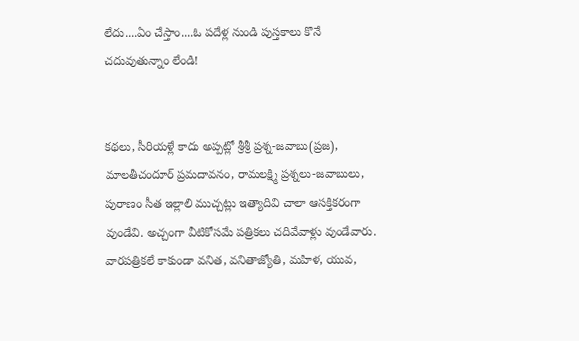లేదు....ఏం చేస్తాం....ఓ పదేళ్ల నుండి పుస్తకాలు కొనే చదువుతున్నాం లేండి!


కథలు, సీరియళ్లే కాదు అప్పట్లో శ్రీశ్రీ ప్రశ్న-జవాబు(ప్రజ), మాలతీచందూర్ ప్రమదావనం, రామలక్ష్మి ప్రశ్నలు-జవాబులు, పురాణం సీత ఇల్లాలి ముచ్చట్లు ఇత్యాదివి చాలా ఆసక్తికరంగా వుండేవి. అచ్చంగా వీటికోసమే పత్రికలు చదివేవాళ్లు వుండేవారు. వారపత్రికలే కాకుండా వనిత, వనితాజ్యోతి, మహిళ, యువ,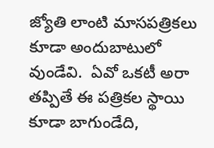జ్యోతి లాంటి మాసపత్రికలు కూడా అందుబాటులో వుండేవి.  ఏవో ఒకటీ అరా తప్పితే ఈ పత్రికల స్థాయి కూడా బాగుండేది,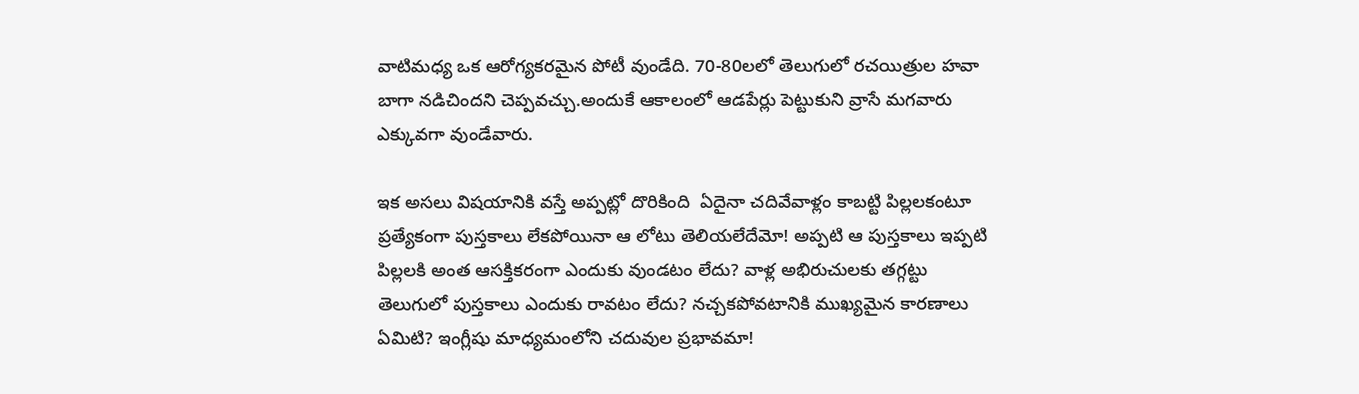వాటిమధ్య ఒక ఆరోగ్యకరమైన పోటీ వుండేది. 70-80లలో తెలుగులో రచయిత్రుల హవా బాగా నడిచిందని చెప్పవచ్చు.అందుకే ఆకాలంలో ఆడపేర్లు పెట్టుకుని వ్రాసే మగవారు ఎక్కువగా వుండేవారు.

ఇక అసలు విషయానికి వస్తే అప్పట్లో దొరికింది  ఏదైనా చదివేవాళ్లం కాబట్టి పిల్లలకంటూ ప్రత్యేకంగా పుస్తకాలు లేకపోయినా ఆ లోటు తెలియలేదేమో! అప్పటి ఆ పుస్తకాలు ఇప్పటి పిల్లలకి అంత ఆసక్తికరంగా ఎందుకు వుండటం లేదు? వాళ్ల అభిరుచులకు తగ్గట్టు తెలుగులో పుస్తకాలు ఎందుకు రావటం లేదు? నచ్చకపోవటానికి ముఖ్యమైన కారణాలు ఏమిటి? ఇంగ్లీషు మాధ్యమంలోని చదువుల ప్రభావమా!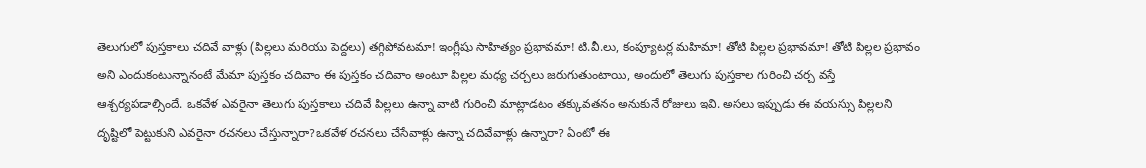తెలుగులో పుస్తకాలు చదివే వాళ్లు (పిల్లలు మరియు పెద్దలు) తగ్గిపోవటమా! ఇంగ్లీషు సాహిత్యం ప్రభావమా! టి.వీ.లు, కంప్యూటర్ల మహిమా! తోటి పిల్లల ప్రభావమా! తోటి పిల్లల ప్రభావం అని ఎందుకంటున్నానంటే మేమా పుస్తకం చదివాం ఈ పుస్తకం చదివాం అంటూ పిల్లల మధ్య చర్చలు జరుగుతుంటాయి, అందులో తెలుగు పుస్తకాల గురించి చర్చ వస్తే ఆశ్చర్యపడాల్సిందే. ఒకవేళ ఎవరైనా తెలుగు పుస్తకాలు చదివే పిల్లలు ఉన్నా వాటి గురించి మాట్లాడటం తక్కువతనం అనుకునే రోజులు ఇవి. అసలు ఇప్పుడు ఈ వయస్సు పిల్లలని దృష్టిలో పెట్టుకుని ఎవరైనా రచనలు చేస్తున్నారా?ఒకవేళ రచనలు చేసేవాళ్లు ఉన్నా చదివేవాళ్లు ఉన్నారా? ఏంటో ఈ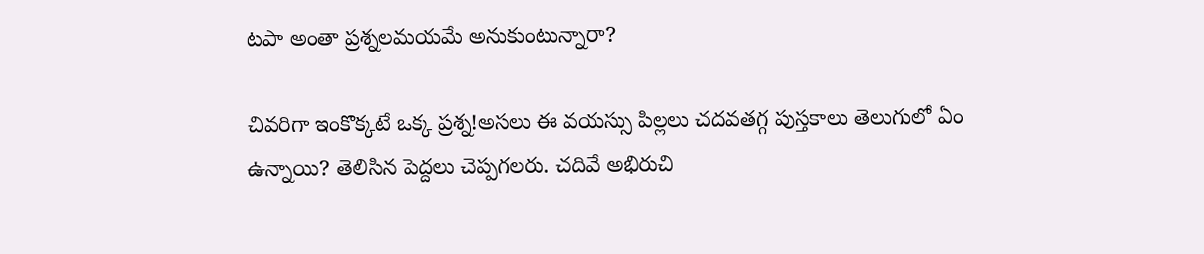టపా అంతా ప్రశ్నలమయమే అనుకుంటున్నారా?

చివరిగా ఇంకొక్కటే ఒక్క ప్రశ్న!అసలు ఈ వయస్సు పిల్లలు చదవతగ్గ పుస్తకాలు తెలుగులో ఏం ఉన్నాయి? తెలిసిన పెద్దలు చెప్పగలరు. చదివే అభిరుచి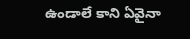ఉండాలే కాని ఏవైనా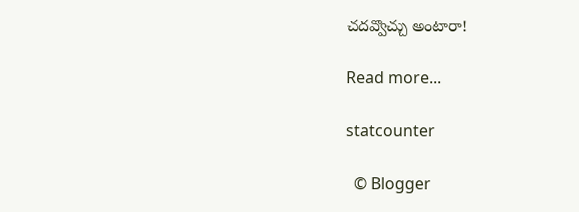చదవ్వొచ్చు అంటారా!

Read more...

statcounter

  © Blogger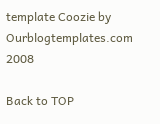template Coozie by Ourblogtemplates.com 2008

Back to TOP